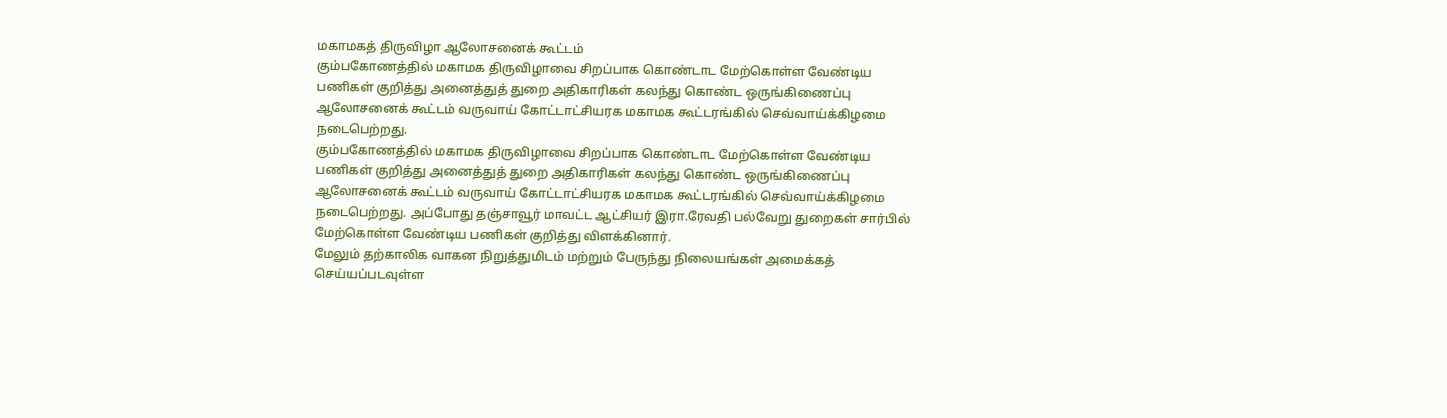மகாமகத் திருவிழா ஆலோசனைக் கூட்டம்
கும்பகோணத்தில் மகாமக திருவிழாவை சிறப்பாக கொண்டாட மேற்கொள்ள வேண்டிய பணிகள் குறித்து அனைத்துத் துறை அதிகாரிகள் கலந்து கொண்ட ஒருங்கிணைப்பு ஆலோசனைக் கூட்டம் வருவாய் கோட்டாட்சியரக மகாமக கூட்டரங்கில் செவ்வாய்க்கிழமை நடைபெற்றது.
கும்பகோணத்தில் மகாமக திருவிழாவை சிறப்பாக கொண்டாட மேற்கொள்ள வேண்டிய பணிகள் குறித்து அனைத்துத் துறை அதிகாரிகள் கலந்து கொண்ட ஒருங்கிணைப்பு ஆலோசனைக் கூட்டம் வருவாய் கோட்டாட்சியரக மகாமக கூட்டரங்கில் செவ்வாய்க்கிழமை நடைபெற்றது. அப்போது தஞ்சாவூர் மாவட்ட ஆட்சியர் இரா.ரேவதி பல்வேறு துறைகள் சார்பில் மேற்கொள்ள வேண்டிய பணிகள் குறித்து விளக்கினார்.
மேலும் தற்காலிக வாகன நிறுத்துமிடம் மற்றும் பேருந்து நிலையங்கள் அமைக்கத் செய்யப்படவுள்ள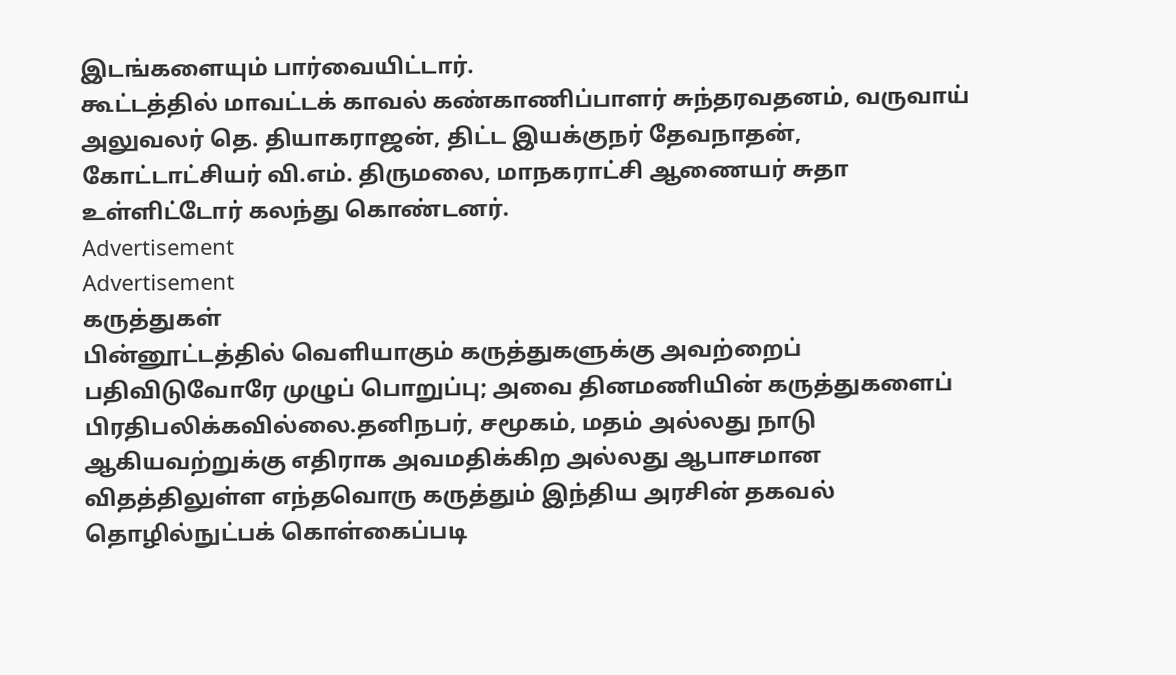இடங்களையும் பார்வையிட்டார்.
கூட்டத்தில் மாவட்டக் காவல் கண்காணிப்பாளர் சுந்தரவதனம், வருவாய் அலுவலர் தெ. தியாகராஜன், திட்ட இயக்குநர் தேவநாதன், கோட்டாட்சியர் வி.எம். திருமலை, மாநகராட்சி ஆணையர் சுதா உள்ளிட்டோர் கலந்து கொண்டனர்.
Advertisement
Advertisement
கருத்துகள்
பின்னூட்டத்தில் வெளியாகும் கருத்துகளுக்கு அவற்றைப் பதிவிடுவோரே முழுப் பொறுப்பு; அவை தினமணியின் கருத்துகளைப் பிரதிபலிக்கவில்லை.தனிநபர், சமூகம், மதம் அல்லது நாடு ஆகியவற்றுக்கு எதிராக அவமதிக்கிற அல்லது ஆபாசமான விதத்திலுள்ள எந்தவொரு கருத்தும் இந்திய அரசின் தகவல் தொழில்நுட்பக் கொள்கைப்படி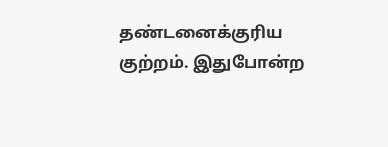தண்டனைக்குரிய குற்றம். இதுபோன்ற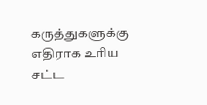கருத்துகளுக்கு எதிராக உரிய சட்ட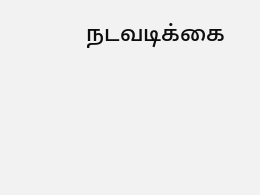நடவடிக்கை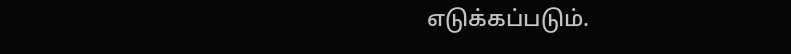எடுக்கப்படும்.